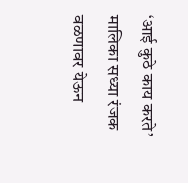‘आई कुठे काय करते’ मालिका सध्या रंजक वळणावर येऊन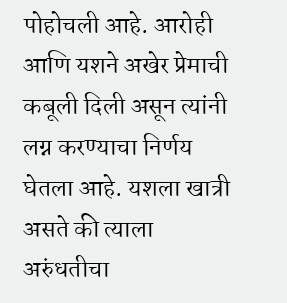पोहोचली आहे. आरोही आणि यशने अखेर प्रेमाची कबूली दिली असून त्यांनी लग्न करण्याचा निर्णय घेतला आहे. यशला खात्री असते की त्याला अरुंधतीचा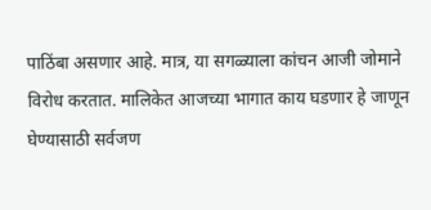पाठिंबा असणार आहे. मात्र, या सगळ्याला कांचन आजी जोमाने विरोध करतात. मालिकेत आजच्या भागात काय घडणार हे जाणून घेण्यासाठी सर्वजण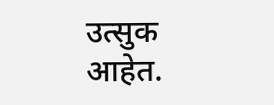उत्सुक आहेत.